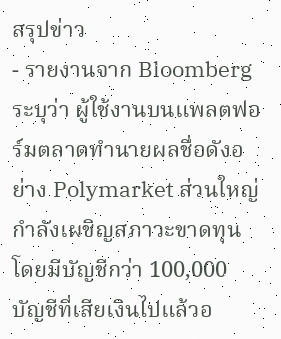สรุปข่าว
- รายงานจาก Bloomberg ระบุว่า ผู้ใช้งานบนแพลตฟอร์มตลาดทำนายผลชื่อดังอย่าง Polymarket ส่วนใหญ่กำลังเผชิญสภาวะขาดทุน โดยมีบัญชีกว่า 100,000 บัญชีที่เสียเงินไปแล้วอ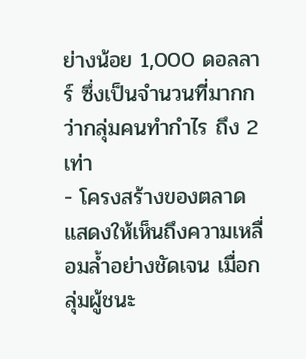ย่างน้อย 1,000 ดอลลาร์ ซึ่งเป็นจำนวนที่มากกว่ากลุ่มคนทำกำไร ถึง 2 เท่า
- โครงสร้างของตลาดแสดงให้เห็นถึงความเหลื่อมล้ำอย่างชัดเจน เมื่อกลุ่มผู้ชนะ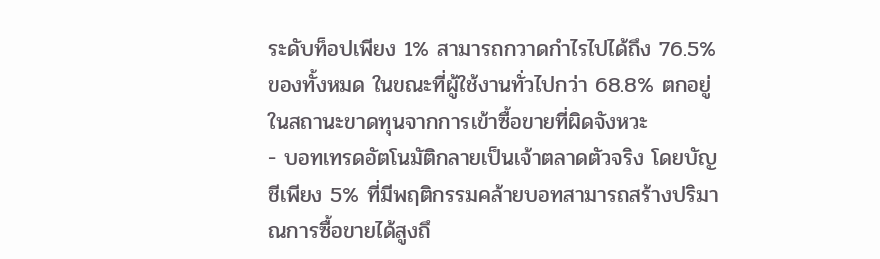ระดับท็อปเพียง 1% สามารถกวาดกำไรไปได้ถึง 76.5% ของทั้งหมด ในขณะที่ผู้ใช้งานทั่วไปกว่า 68.8% ตกอยู่ในสถานะขาดทุนจากการเข้าซื้อขายที่ผิดจังหวะ
- บอทเทรดอัตโนมัติกลายเป็นเจ้าตลาดตัวจริง โดยบัญชีเพียง 5% ที่มีพฤติกรรมคล้ายบอทสามารถสร้างปริมาณการซื้อขายได้สูงถึ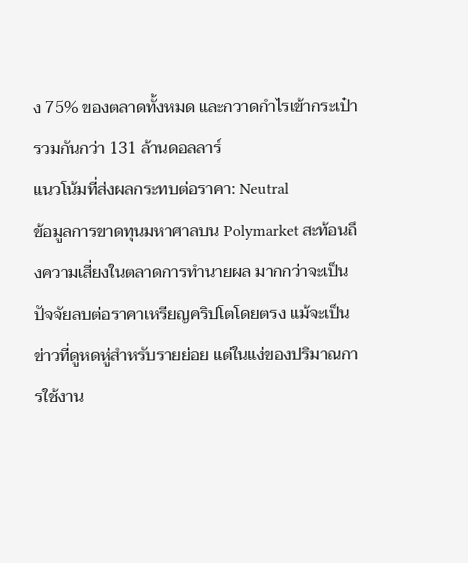ง 75% ของตลาดทั้งหมด และกวาดกำไรเข้ากระเป๋ารวมกันกว่า 131 ล้านดอลลาร์
แนวโน้มที่ส่งผลกระทบต่อราคา: Neutral
ข้อมูลการขาดทุนมหาศาลบน Polymarket สะท้อนถึงความเสี่ยงในตลาดการทำนายผล มากกว่าจะเป็นปัจจัยลบต่อราคาเหรียญคริปโตโดยตรง แม้จะเป็นข่าวที่ดูหดหู่สำหรับรายย่อย แต่ในแง่ของปริมาณการใช้งาน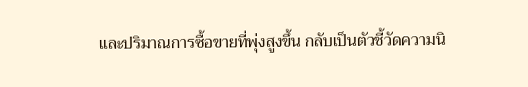และปริมาณการซื้อขายที่พุ่งสูงขึ้น กลับเป็นตัวชี้วัดความนิ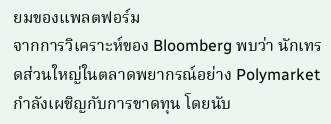ยมของแพลตฟอร์ม
จากการวิเคราะห์ของ Bloomberg พบว่า นักเทรดส่วนใหญ่ในตลาดพยากรณ์อย่าง Polymarket กำลังเผชิญกับการขาดทุน โดยนับ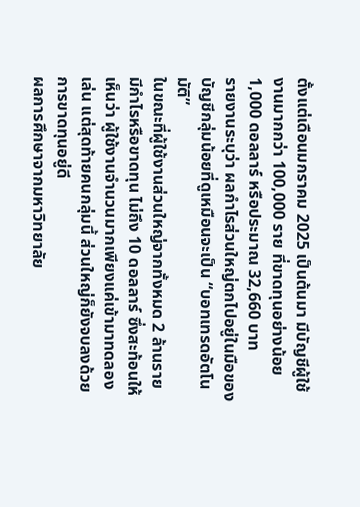ตั้งแต่เดือนมกราคม 2025 เป็นต้นมา มีบัญชีผู้ใช้งานมากกว่า 100,000 ราย ที่ขาดทุนอย่างน้อย 1,000 ดอลลาร์ หรือประมาณ 32,660 บาท
รายงานระบุว่า ผลกำไรส่วนใหญ่ตกไปอยู่ในมือของบัญชีกลุ่มน้อยที่ดูเหมือนจะเป็น “บอทเทรดอัตโนมัติ”
ในขณะที่ผู้ใช้งานส่วนใหญ่จากทั้งหมด 2 ล้านราย มีกำไรหรือขาดทุน ไม่ถึง 10 ดอลลาร์ ซึ่งสะท้อนให้เห็นว่า ผู้ใช้งานจำนวนมากเพียงแค่เข้ามาทดลองเล่น แต่สุดท้ายคนกลุ่มนี้ ส่วนใหญ่ก็ยังจบลงด้วยการขาดทุนอยู่ดี
ผลการศึกษาจากมหาวิทยาลัย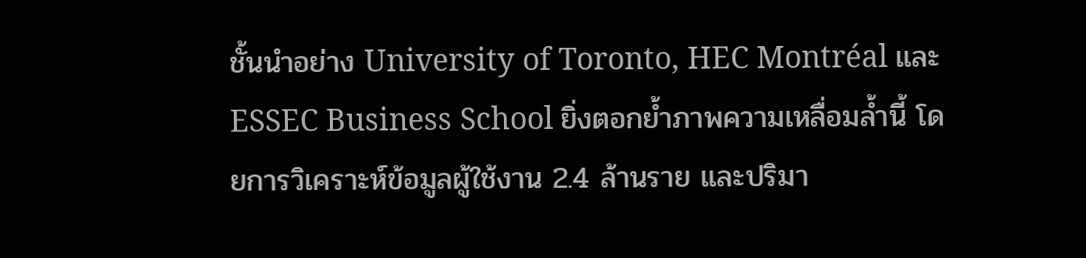ชั้นนำอย่าง University of Toronto, HEC Montréal และ ESSEC Business School ยิ่งตอกย้ำภาพความเหลื่อมล้ำนี้ โดยการวิเคราะห์ข้อมูลผู้ใช้งาน 2.4 ล้านราย และปริมา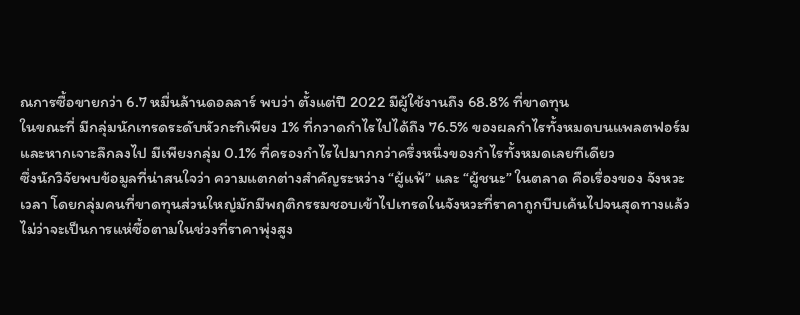ณการซื้อขายกว่า 6.7 หมื่นล้านดอลลาร์ พบว่า ตั้งแต่ปี 2022 มีผู้ใช้งานถึง 68.8% ที่ขาดทุน
ในขณะที่ มีกลุ่มนักเทรดระดับหัวกะทิเพียง 1% ที่กวาดกำไรไปได้ถึง 76.5% ของผลกำไรทั้งหมดบนแพลตฟอร์ม และหากเจาะลึกลงไป มีเพียงกลุ่ม 0.1% ที่ครองกำไรไปมากกว่าครึ่งหนึ่งของกำไรทั้งหมดเลยทีเดียว
ซึ่งนักวิจัยพบข้อมูลที่น่าสนใจว่า ความแตกต่างสำคัญระหว่าง “ผู้แพ้” และ “ผู้ชนะ” ในตลาด คือเรื่องของ จังหวะเวลา โดยกลุ่มคนที่ขาดทุนส่วนใหญ่มักมีพฤติกรรมชอบเข้าไปเทรดในจังหวะที่ราคาถูกบีบเค้นไปจนสุดทางแล้ว
ไม่ว่าจะเป็นการแห่ซื้อตามในช่วงที่ราคาพุ่งสูง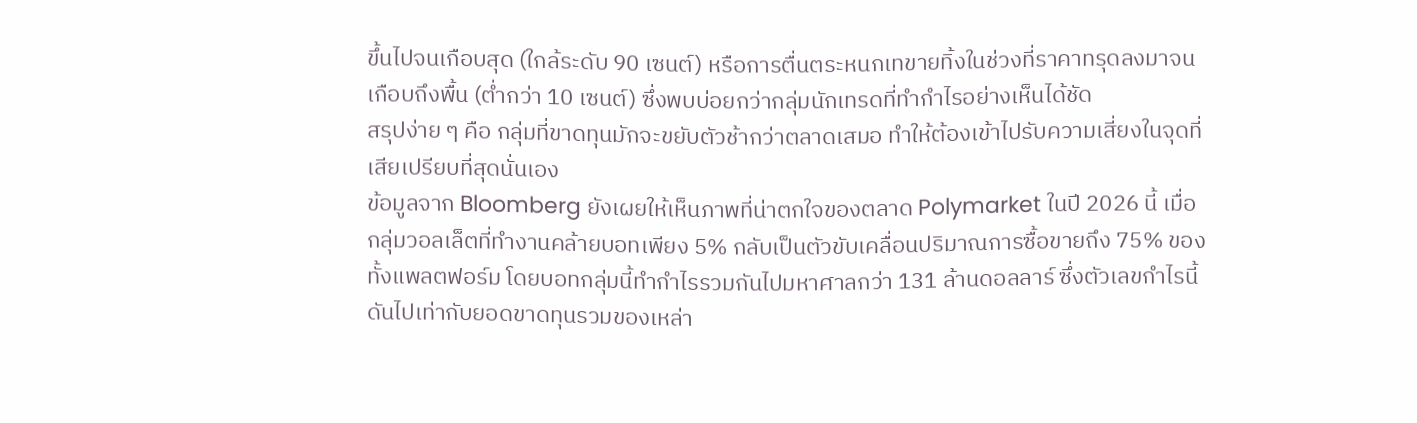ขึ้นไปจนเกือบสุด (ใกล้ระดับ 90 เซนต์) หรือการตื่นตระหนกเทขายทิ้งในช่วงที่ราคาทรุดลงมาจนเกือบถึงพื้น (ต่ำกว่า 10 เซนต์) ซึ่งพบบ่อยกว่ากลุ่มนักเทรดที่ทำกำไรอย่างเห็นได้ชัด
สรุปง่าย ๆ คือ กลุ่มที่ขาดทุนมักจะขยับตัวช้ากว่าตลาดเสมอ ทำให้ต้องเข้าไปรับความเสี่ยงในจุดที่เสียเปรียบที่สุดนั่นเอง
ข้อมูลจาก Bloomberg ยังเผยให้เห็นภาพที่น่าตกใจของตลาด Polymarket ในปี 2026 นี้ เมื่อกลุ่มวอลเล็ตที่ทำงานคล้ายบอทเพียง 5% กลับเป็นตัวขับเคลื่อนปริมาณการซื้อขายถึง 75% ของทั้งแพลตฟอร์ม โดยบอทกลุ่มนี้ทำกำไรรวมกันไปมหาศาลกว่า 131 ล้านดอลลาร์ ซึ่งตัวเลขกำไรนี้ดันไปเท่ากับยอดขาดทุนรวมของเหล่า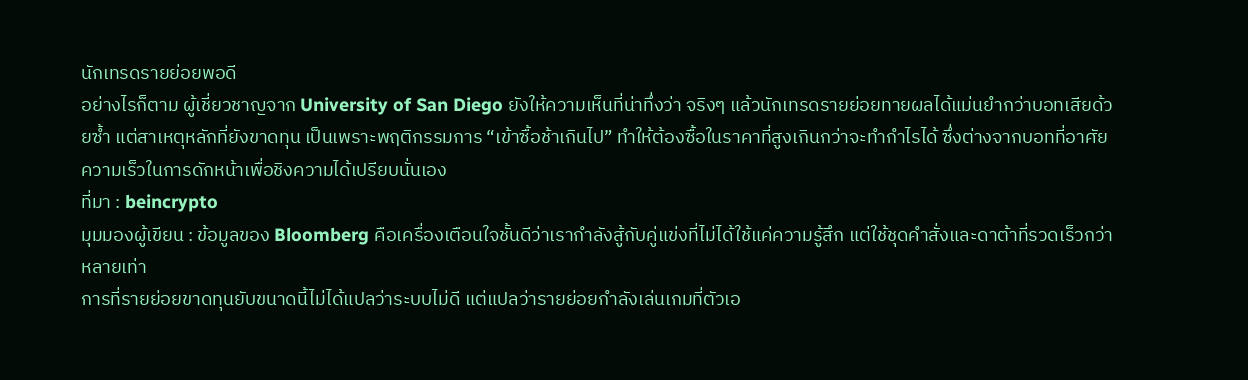นักเทรดรายย่อยพอดี
อย่างไรก็ตาม ผู้เชี่ยวชาญจาก University of San Diego ยังให้ความเห็นที่น่าทึ่งว่า จริงๆ แล้วนักเทรดรายย่อยทายผลได้แม่นยำกว่าบอทเสียด้วยซ้ำ แต่สาเหตุหลักที่ยังขาดทุน เป็นเพราะพฤติกรรมการ “เข้าซื้อช้าเกินไป” ทำให้ต้องซื้อในราคาที่สูงเกินกว่าจะทำกำไรได้ ซึ่งต่างจากบอทที่อาศัยความเร็วในการดักหน้าเพื่อชิงความได้เปรียบนั่นเอง
ที่มา : beincrypto
มุมมองผู้เขียน : ข้อมูลของ Bloomberg คือเครื่องเตือนใจชั้นดีว่าเรากำลังสู้กับคู่แข่งที่ไม่ได้ใช้แค่ความรู้สึก แต่ใช้ชุดคำสั่งและดาต้าที่รวดเร็วกว่าหลายเท่า
การที่รายย่อยขาดทุนยับขนาดนี้ไม่ได้แปลว่าระบบไม่ดี แต่แปลว่ารายย่อยกำลังเล่นเกมที่ตัวเอ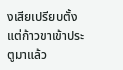งเสียเปรียบตั้งแต่ก้าวขาเข้าประตูมาแล้ว